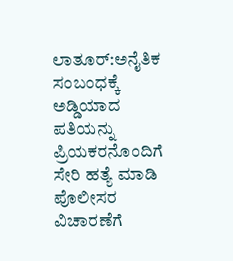ಲಾತೂರ್:ಅನೈತಿಕ ಸಂಬಂಧಕ್ಕೆ ಅಡ್ಡಿಯಾದ ಪತಿಯನ್ನು ಪ್ರಿಯಕರನೊಂದಿಗೆ ಸೇರಿ ಹತ್ಯೆ ಮಾಡಿ ಪೊಲೀಸರ ವಿಚಾರಣೆಗೆ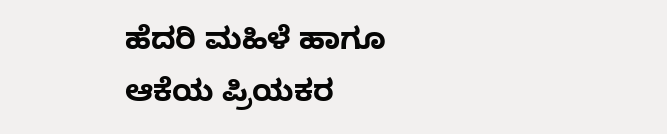ಹೆದರಿ ಮಹಿಳೆ ಹಾಗೂ ಆಕೆಯ ಪ್ರಿಯಕರ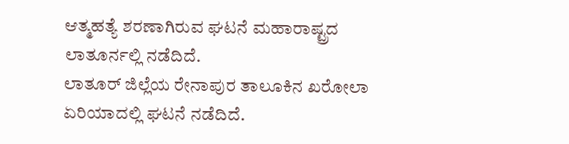ಆತ್ಮಹತ್ಯೆ ಶರಣಾಗಿರುವ ಘಟನೆ ಮಹಾರಾಷ್ಟ್ರದ ಲಾತೂರ್ನಲ್ಲಿ ನಡೆದಿದೆ.
ಲಾತೂರ್ ಜಿಲ್ಲೆಯ ರೇನಾಪುರ ತಾಲೂಕಿನ ಖರೋಲಾ ಏರಿಯಾದಲ್ಲಿ ಘಟನೆ ನಡೆದಿದೆ.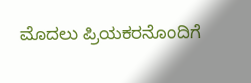ಮೊದಲು ಪ್ರಿಯಕರನೊಂದಿಗೆ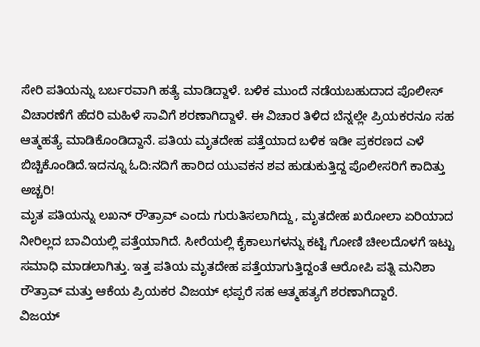ಸೇರಿ ಪತಿಯನ್ನು ಬರ್ಬರವಾಗಿ ಹತ್ಯೆ ಮಾಡಿದ್ದಾಳೆ. ಬಳಿಕ ಮುಂದೆ ನಡೆಯಬಹುದಾದ ಪೊಲೀಸ್ ವಿಚಾರಣೆಗೆ ಹೆದರಿ ಮಹಿಳೆ ಸಾವಿಗೆ ಶರಣಾಗಿದ್ದಾಳೆ. ಈ ವಿಚಾರ ತಿಳಿದ ಬೆನ್ನಲ್ಲೇ ಪ್ರಿಯಕರನೂ ಸಹ ಆತ್ಮಹತ್ಯೆ ಮಾಡಿಕೊಂಡಿದ್ದಾನೆ. ಪತಿಯ ಮೃತದೇಹ ಪತ್ತೆಯಾದ ಬಳಿಕ ಇಡೀ ಪ್ರಕರಣದ ಎಳೆ ಬಿಚ್ಚಿಕೊಂಡಿದೆ.ಇದನ್ನೂ ಓದಿ:ನದಿಗೆ ಹಾರಿದ ಯುವಕನ ಶವ ಹುಡುಕುತ್ತಿದ್ದ ಪೊಲೀಸರಿಗೆ ಕಾದಿತ್ತು ಅಚ್ಚರಿ!
ಮೃತ ಪತಿಯನ್ನು ಲಖನ್ ರೌತ್ರಾವ್ ಎಂದು ಗುರುತಿಸಲಾಗಿದ್ದು, ಮೃತದೇಹ ಖರೋಲಾ ಏರಿಯಾದ ನೀರಿಲ್ಲದ ಬಾವಿಯಲ್ಲಿ ಪತ್ತೆಯಾಗಿದೆ. ಸೀರೆಯಲ್ಲಿ ಕೈಕಾಲುಗಳನ್ನು ಕಟ್ಟಿ ಗೋಣಿ ಚೀಲದೊಳಗೆ ಇಟ್ಟು ಸಮಾಧಿ ಮಾಡಲಾಗಿತ್ತು. ಇತ್ತ ಪತಿಯ ಮೃತದೇಹ ಪತ್ತೆಯಾಗುತ್ತಿದ್ದಂತೆ ಆರೋಪಿ ಪತ್ನಿ ಮನಿಶಾ ರೌತ್ರಾವ್ ಮತ್ತು ಆಕೆಯ ಪ್ರಿಯಕರ ವಿಜಯ್ ಛಪ್ಪರೆ ಸಹ ಆತ್ಮಹತ್ಯಗೆ ಶರಣಾಗಿದ್ದಾರೆ.
ವಿಜಯ್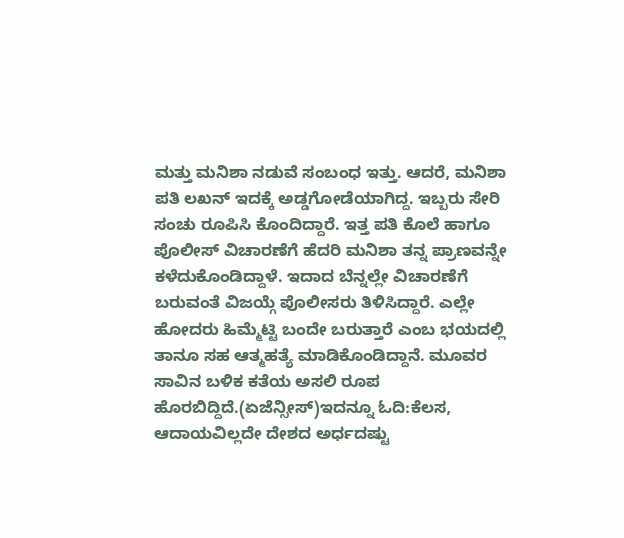ಮತ್ತು ಮನಿಶಾ ನಡುವೆ ಸಂಬಂಧ ಇತ್ತು. ಆದರೆ, ಮನಿಶಾ ಪತಿ ಲಖನ್ ಇದಕ್ಕೆ ಅಡ್ಡಗೋಡೆಯಾಗಿದ್ದ. ಇಬ್ಬರು ಸೇರಿ ಸಂಚು ರೂಪಿಸಿ ಕೊಂದಿದ್ದಾರೆ. ಇತ್ತ ಪತಿ ಕೊಲೆ ಹಾಗೂ ಪೊಲೀಸ್ ವಿಚಾರಣೆಗೆ ಹೆದರಿ ಮನಿಶಾ ತನ್ನ ಪ್ರಾಣವನ್ನೇ ಕಳೆದುಕೊಂಡಿದ್ದಾಳೆ. ಇದಾದ ಬೆನ್ನಲ್ಲೇ ವಿಚಾರಣೆಗೆ ಬರುವಂತೆ ವಿಜಯ್ಗೆ ಪೊಲೀಸರು ತಿಳಿಸಿದ್ದಾರೆ. ಎಲ್ಲೇ ಹೋದರು ಹಿಮ್ಮೆಟ್ಟಿ ಬಂದೇ ಬರುತ್ತಾರೆ ಎಂಬ ಭಯದಲ್ಲಿ ತಾನೂ ಸಹ ಆತ್ಮಹತ್ಯೆ ಮಾಡಿಕೊಂಡಿದ್ದಾನೆ. ಮೂವರ ಸಾವಿನ ಬಳಿಕ ಕತೆಯ ಅಸಲಿ ರೂಪ ಹೊರಬಿದ್ದಿದೆ.(ಏಜೆನ್ಸೀಸ್)ಇದನ್ನೂ ಓದಿ:ಕೆಲಸ, ಆದಾಯವಿಲ್ಲದೇ ದೇಶದ ಅರ್ಧದಷ್ಟು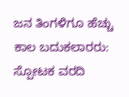ಜನ ತಿಂಗಳಿಗೂ ಹೆಚ್ಚು ಕಾಲ ಬದುಕಲಾರರು: ಸ್ಪೋಟಕ ವರದಿ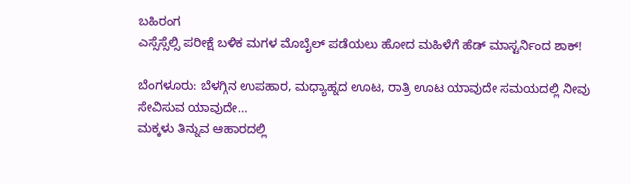ಬಹಿರಂಗ
ಎಸ್ಸೆಸ್ಸೆಲ್ಸಿ ಪರೀಕ್ಷೆ ಬಳಿಕ ಮಗಳ ಮೊಬೈಲ್ ಪಡೆಯಲು ಹೋದ ಮಹಿಳೆಗೆ ಹೆಡ್ ಮಾಸ್ಟರ್ನಿಂದ ಶಾಕ್!

ಬೆಂಗಳೂರು: ಬೆಳಗ್ಗಿನ ಉಪಹಾರ, ಮಧ್ಯಾಹ್ನದ ಊಟ, ರಾತ್ರಿ ಊಟ ಯಾವುದೇ ಸಮಯದಲ್ಲಿ ನೀವು ಸೇವಿಸುವ ಯಾವುದೇ…
ಮಕ್ಕಳು ತಿನ್ನುವ ಆಹಾರದಲ್ಲಿ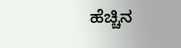ಹೆಚ್ಚಿನ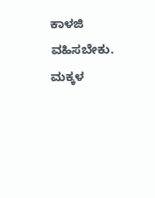ಕಾಳಜಿ ವಹಿಸಬೇಕು. ಮಕ್ಕಳ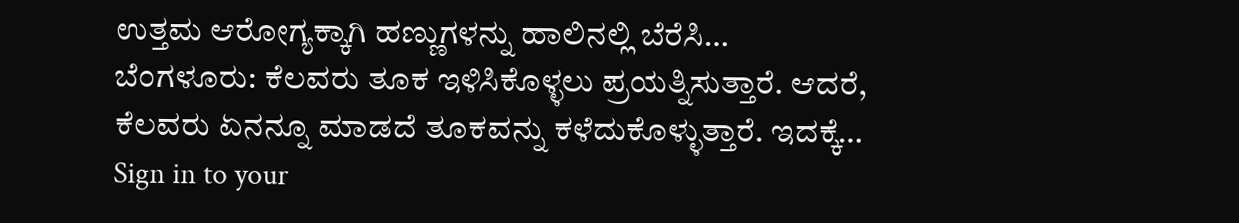ಉತ್ತಮ ಆರೋಗ್ಯಕ್ಕಾಗಿ ಹಣ್ಣುಗಳನ್ನು ಹಾಲಿನಲ್ಲಿ ಬೆರೆಸಿ…
ಬೆಂಗಳೂರು: ಕೆಲವರು ತೂಕ ಇಳಿಸಿಕೊಳ್ಳಲು ಪ್ರಯತ್ನಿಸುತ್ತಾರೆ. ಆದರೆ, ಕೆಲವರು ಏನನ್ನೂ ಮಾಡದೆ ತೂಕವನ್ನು ಕಳೆದುಕೊಳ್ಳುತ್ತಾರೆ. ಇದಕ್ಕೆ…
Sign in to your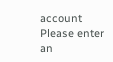account
Please enter an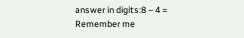answer in digits:8 − 4 =
Remember me